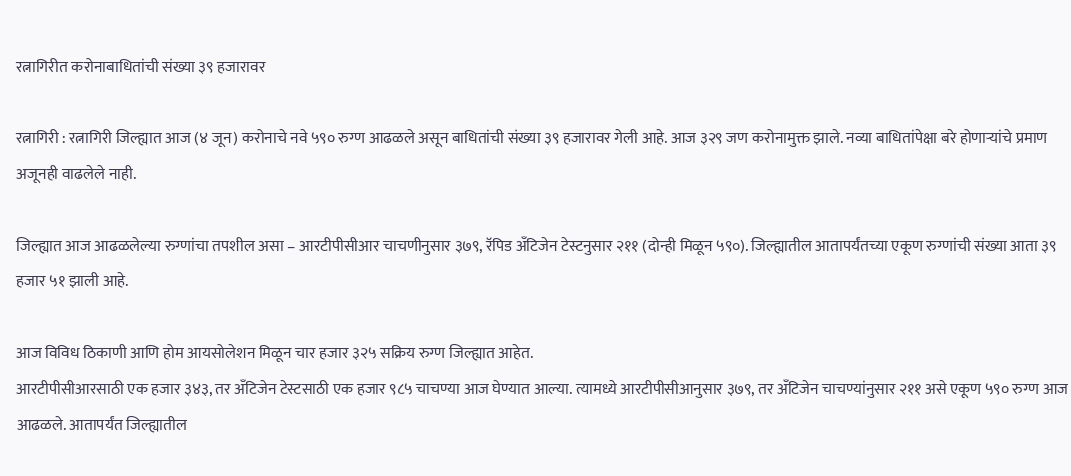रत्नागिरीत करोनाबाधितांची संख्या ३९ हजारावर

रत्नागिरी : रत्नागिरी जिल्ह्यात आज (४ जून) करोनाचे नवे ५९० रुग्ण आढळले असून बाधितांची संख्या ३९ हजारावर गेली आहे. आज ३२९ जण करोनामुक्त झाले. नव्या बाधितांपेक्षा बरे होणाऱ्यांचे प्रमाण अजूनही वाढलेले नाही.

जिल्ह्यात आज आढळलेल्या रुग्णांचा तपशील असा – आरटीपीसीआर चाचणीनुसार ३७९, रॅपिड अँटिजेन टेस्टनुसार २११ (दोन्ही मिळून ५९०). जिल्ह्यातील आतापर्यंतच्या एकूण रुग्णांची संख्या आता ३९ हजार ५१ झाली आहे.

आज विविध ठिकाणी आणि होम आयसोलेशन मिळून चार हजार ३२५ सक्रिय रुग्ण जिल्ह्यात आहेत.
आरटीपीसीआरसाठी एक हजार ३४३, तर अँटिजेन टेस्टसाठी एक हजार ९८५ चाचण्या आज घेण्यात आल्या. त्यामध्ये आरटीपीसीआनुसार ३७९, तर अँटिजेन चाचण्यांनुसार २११ असे एकूण ५९० रुग्ण आज आढळले. आतापर्यंत जिल्ह्यातील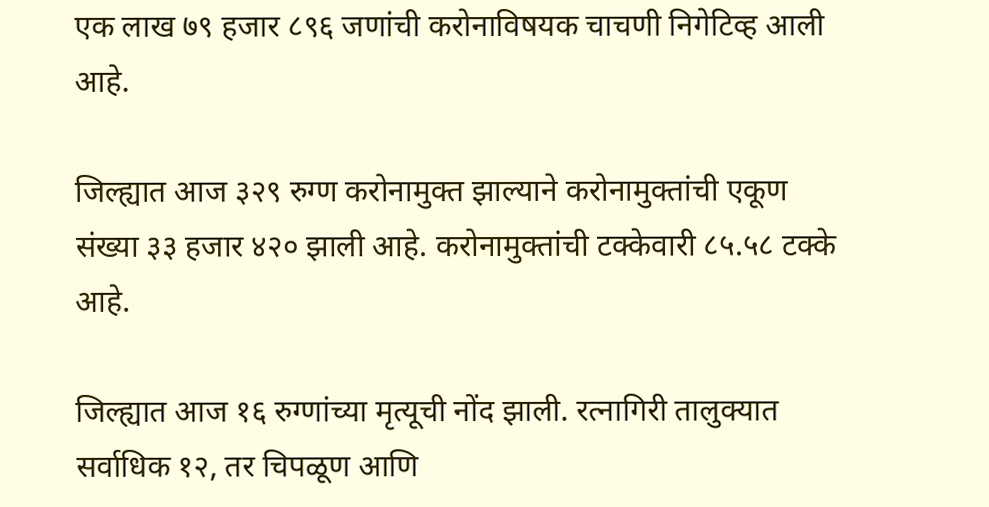एक लाख ७९ हजार ८९६ जणांची करोनाविषयक चाचणी निगेटिव्ह आली आहे.

जिल्ह्यात आज ३२९ रुग्ण करोनामुक्त झाल्याने करोनामुक्तांची एकूण संख्या ३३ हजार ४२० झाली आहे. करोनामुक्तांची टक्केवारी ८५.५८ टक्के आहे.

जिल्ह्यात आज १६ रुग्णांच्या मृत्यूची नोंद झाली. रत्नागिरी तालुक्यात सर्वाधिक १२, तर चिपळूण आणि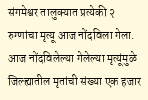संगमेश्वर तालुक्यात प्रत्येकी २ रुग्णांचा मृत्यू आज नोंदविला गेला. आज नोंदविलेल्या गेलेल्या मृत्यूंमुळे जिल्ह्यातील मृतांची संख्या एक हजार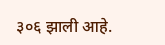३०६ झाली आहे.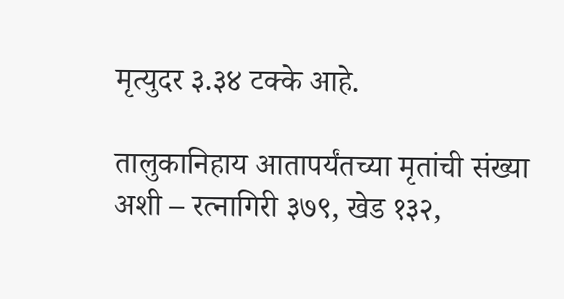मृत्युदर ३.३४ टक्के आहे.

तालुकानिहाय आतापर्यंतच्या मृतांची संख्या अशी – रत्नागिरी ३७९, खेड १३२,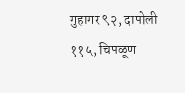गुहागर ९२, दापोली ११५, चिपळूण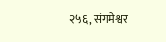२५६, संगमेश्वर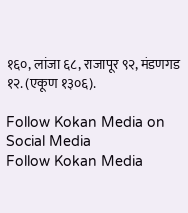१६०, लांजा ६८, राजापूर ९२, मंडणगड १२. (एकूण १३०६).

Follow Kokan Media on Social Media
Follow Kokan Media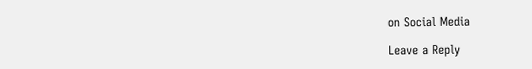on Social Media

Leave a Reply